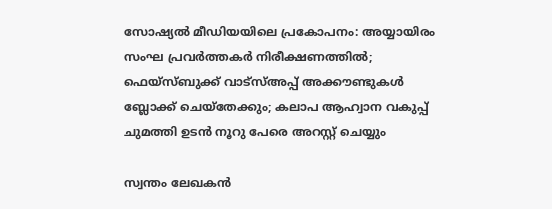സോഷ്യൽ മീഡിയയിലെ പ്രകോപനം: അയ്യായിരം സംഘ പ്രവർത്തകർ നിരീക്ഷണത്തിൽ; ഫെയ്‌സ്ബുക്ക് വാട്‌സ്അപ്പ് അക്കൗണ്ടുകൾ ബ്ലോക്ക് ചെയ്‌തേക്കും; കലാപ ആഹ്വാന വകുപ്പ് ചുമത്തി ഉടൻ നൂറു പേരെ അറസ്റ്റ് ചെയ്യും

സ്വന്തം ലേഖകൻ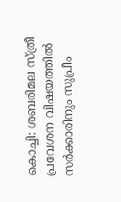കൊച്ചി: ശബരിമല സ്ത്രീ പ്രവേശന വിഷയത്തിൽ സർക്കാരിനും സുപ്രീം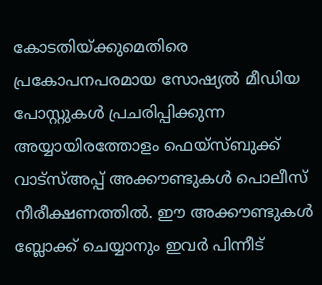കോടതിയ്ക്കുമെതിരെ പ്രകോപനപരമായ സോഷ്യൽ മീഡിയ പോസ്റ്റുകൾ പ്രചരിപ്പിക്കുന്ന അയ്യായിരത്തോളം ഫെയ്‌സ്ബുക്ക് വാട്‌സ്അപ്പ് അക്കൗണ്ടുകൾ പൊലീസ് നീരീക്ഷണത്തിൽ. ഈ അക്കൗണ്ടുകൾ ബ്ലോക്ക് ചെയ്യാനും ഇവർ പിന്നീട്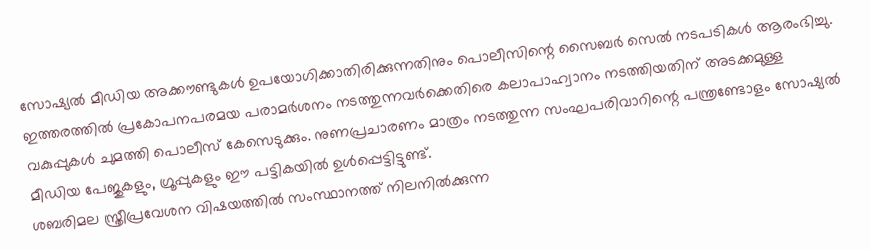സോഷ്യൽ മീഡിയ അക്കൗണ്ടുകൾ ഉപയോഗിക്കാതിരിക്കുന്നതിനും പൊലീസിന്റെ സൈബർ സെൽ നടപടികൾ ആരംഭിച്ചു. ഇത്തരത്തിൽ പ്രകോപനപരമയ പരാമർശനം നടത്തുന്നവർക്കെതിരെ കലാപാഹ്വാനം നടത്തിയതിന് അടക്കമുള്ള വകുപ്പുകൾ ചുമത്തി പൊലീസ് കേസെടുക്കും. നുണപ്രചാരണം മാത്രം നടത്തുന്ന സംഘപരിവാറിന്റെ പന്ത്രണ്ടോളം സോഷ്യൽ മീഡിയ പേജുകളും, ഗ്രൂപ്പുകളും ഈ പട്ടികയിൽ ഉൾപ്പെട്ടിട്ടുണ്ട്.
ശബരിമല സ്ത്രീപ്രവേശന വിഷയത്തിൽ സംസ്ഥാനത്ത് നിലനിൽക്കുന്ന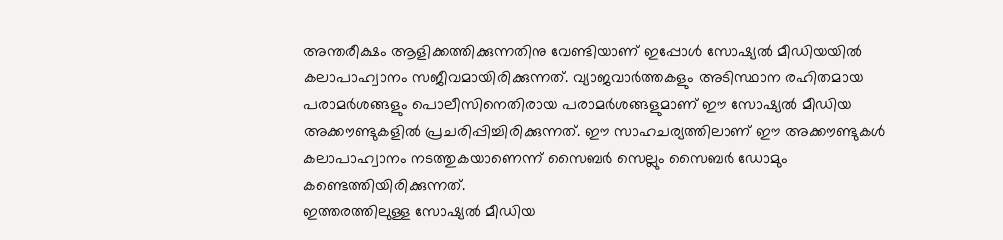അന്തരീക്ഷം ആളിക്കത്തിക്കുന്നതിനു വേണ്ടിയാണ് ഇപ്പോൾ സോഷ്യൽ മീഡിയയിൽ കലാപാഹ്വാനം സജീവമായിരിക്കുന്നത്. വ്യാജവാർത്തകളും അടിസ്ഥാന രഹിതമായ പരാമർശങ്ങളും പൊലീസിനെതിരായ പരാമർശങ്ങളുമാണ് ഈ സോഷ്യൽ മീഡിയ അക്കൗണ്ടുകളിൽ പ്രചരിപ്പിച്ചിരിക്കുന്നത്. ഈ സാഹചര്യത്തിലാണ് ഈ അക്കൗണ്ടുകൾ കലാപാഹ്വാനം നടത്തുകയാണെന്ന് സൈബർ സെല്ലും സൈബർ ഡോമും കണ്ടെത്തിയിരിക്കുന്നത്.
ഇത്തരത്തിലുള്ള സോഷ്യൽ മീഡിയ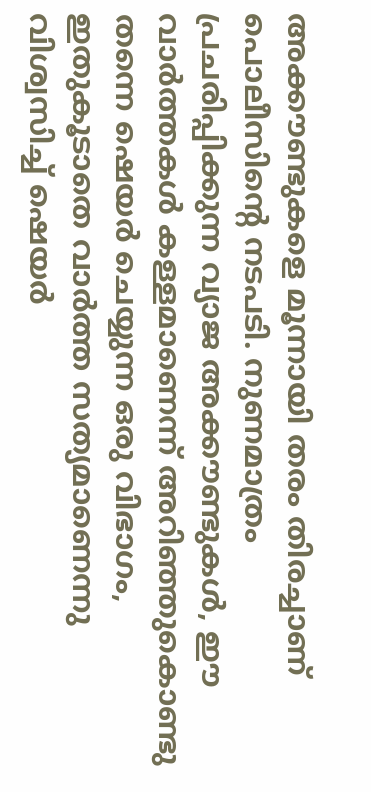അക്കൗണ്ടുകളെ മൂന്നായി തരം തിരച്ചാണ് പൊലീസിന്റെ നടപടി. നുണമാത്രം പ്രചരിപ്പിക്കുന്ന വ്യാജ അക്കൗണ്ടുകൾ, ഈ വാർത്തകൾ കള്ളമാണെന്ന് അറിഞ്ഞുകൊണ്ടു തന്നെ ഷെയർ ചെയ്യുന്ന ഒരു വിഭാഗം, ഇതുകൂടാതെ വാർത്ത സത്യമാണെന്നു വിശ്വസിച്ച് ഷെയർ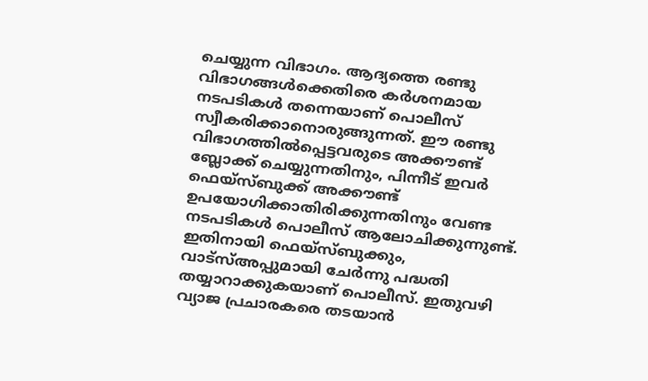ചെയ്യുന്ന വിഭാഗം. ആദ്യത്തെ രണ്ടു വിഭാഗങ്ങൾക്കെതിരെ കർശനമായ നടപടികൾ തന്നെയാണ് പൊലീസ് സ്വീകരിക്കാനൊരുങ്ങുന്നത്. ഈ രണ്ടു വിഭാഗത്തിൽപ്പെട്ടവരുടെ അക്കൗണ്ട് ബ്ലോക്ക് ചെയ്യുന്നതിനും, പിന്നീട് ഇവർ ഫെയ്‌സ്ബുക്ക് അക്കൗണ്ട് ഉപയോഗിക്കാതിരിക്കുന്നതിനും വേണ്ട നടപടികൾ പൊലീസ് ആലോചിക്കുന്നുണ്ട്. ഇതിനായി ഫെയ്‌സ്ബുക്കും, വാട്‌സ്അപ്പുമായി ചേർന്നു പദ്ധതി തയ്യാറാക്കുകയാണ് പൊലീസ്. ഇതുവഴി വ്യാജ പ്രചാരകരെ തടയാൻ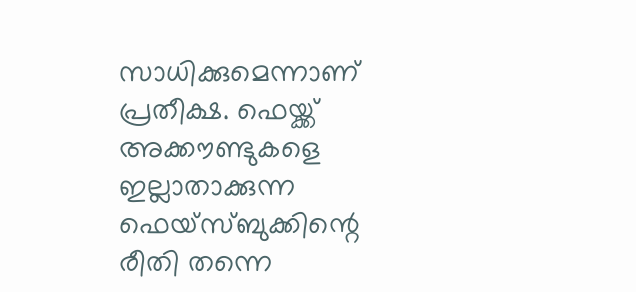സാധിക്കുമെന്നാണ് പ്രതീക്ഷ. ഫെയ്ക്ക് അക്കൗണ്ടുകളെ ഇല്ലാതാക്കുന്ന ഫെയ്‌സ്ബുക്കിന്റെ രീതി തന്നെ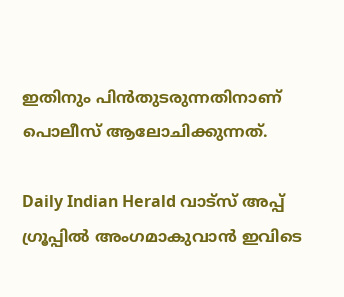ഇതിനും പിൻതുടരുന്നതിനാണ് പൊലീസ് ആലോചിക്കുന്നത്.

Daily Indian Herald വാട്സ് അപ്പ് ഗ്രൂപ്പിൽ അംഗമാകുവാൻ ഇവിടെ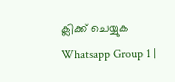ക്ലിക്ക് ചെയ്യുക Whatsapp Group 1 |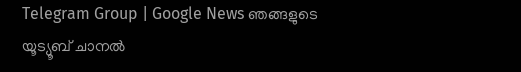Telegram Group | Google News ഞങ്ങളുടെ യൂട്യൂബ് ചാനൽ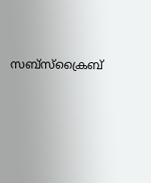സബ്സ്ക്രൈബ്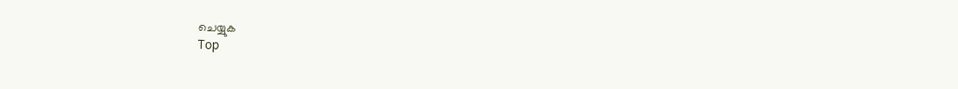ചെയ്യുക
Top